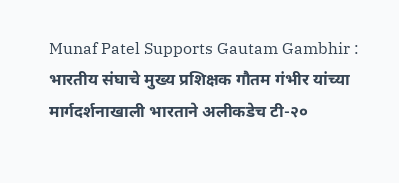Munaf Patel Supports Gautam Gambhir : भारतीय संघाचे मुख्य प्रशिक्षक गौतम गंभीर यांच्या मार्गदर्शनाखाली भारताने अलीकडेच टी-२०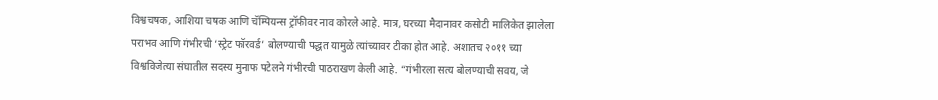विश्वचषक, आशिया चषक आणि चॅम्पियन्स ट्रॉफीवर नाव कोरले आहे. मात्र, घरच्या मैदानावर कसोटी मालिकेत झालेला पराभव आणि गंभीरची ‘स्ट्रेट फॉरवर्ड’ बोलण्याची पद्धत यामुळे त्यांच्यावर टीका होत आहे. अशातच २०११ च्या विश्वविजेत्या संघातील सदस्य मुनाफ पटेलने गंभीरची पाठराखण केली आहे. “गंभीरला सत्य बोलण्याची सवय, जे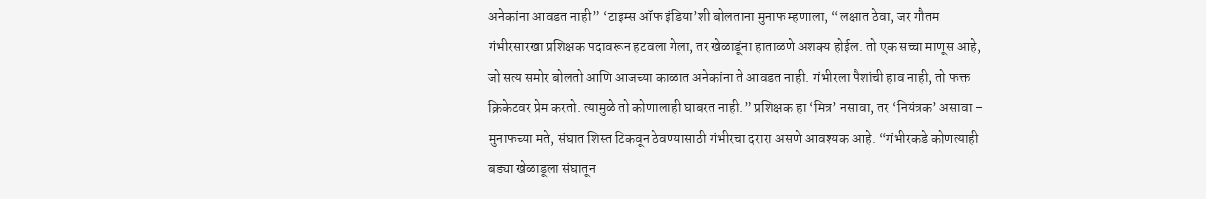अनेकांना आवडत नाही” ‘टाइम्स ऑफ इंडिया’शी बोलताना मुनाफ म्हणाला, “लक्षात ठेवा, जर गौतम गंभीरसारखा प्रशिक्षक पदावरून हटवला गेला, तर खेळाडूंना हाताळणे अशक्य होईल. तो एक सच्चा माणूस आहे, जो सत्य समोर बोलतो आणि आजच्या काळात अनेकांना ते आवडत नाही. गंभीरला पैशांची हाव नाही, तो फक्त क्रिकेटवर प्रेम करतो. त्यामुळे तो कोणालाही घाबरत नाही.” प्रशिक्षक हा ‘मित्र’ नसावा, तर ‘नियंत्रक’ असावा – मुनाफच्या मते, संघात शिस्त टिकवून ठेवण्यासाठी गंभीरचा दरारा असणे आवश्यक आहे. “गंभीरकडे कोणत्याही बड्या खेळाडूला संघातून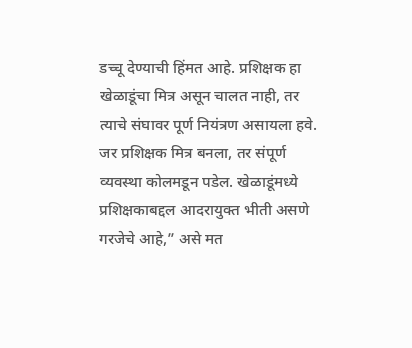डच्चू देण्याची हिंमत आहे. प्रशिक्षक हा खेळाडूंचा मित्र असून चालत नाही, तर त्याचे संघावर पूर्ण नियंत्रण असायला हवे. जर प्रशिक्षक मित्र बनला, तर संपूर्ण व्यवस्था कोलमडून पडेल. खेळाडूंमध्ये प्रशिक्षकाबद्दल आदरायुक्त भीती असणे गरजेचे आहे,” असे मत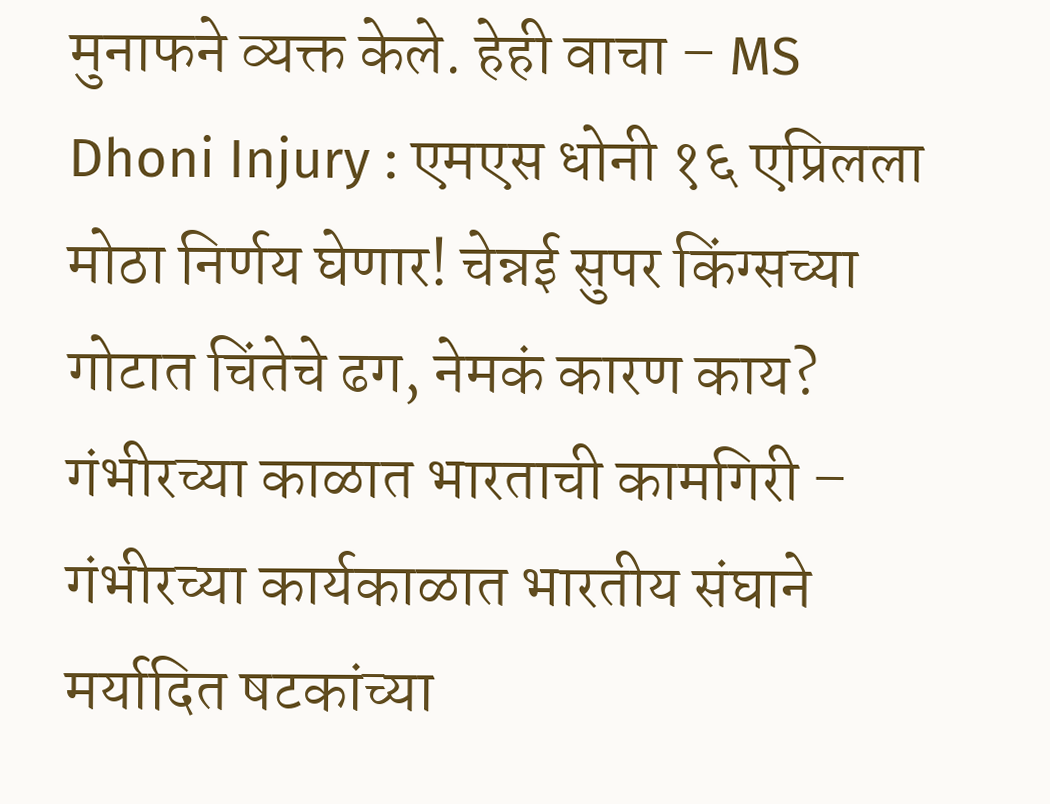मुनाफने व्यक्त केले. हेही वाचा – MS Dhoni Injury : एमएस धोनी १६ एप्रिलला मोठा निर्णय घेणार! चेन्नई सुपर किंग्सच्या गोटात चिंतेचे ढग, नेमकं कारण काय? गंभीरच्या काळात भारताची कामगिरी – गंभीरच्या कार्यकाळात भारतीय संघाने मर्यादित षटकांच्या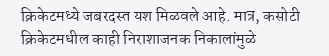क्रिकेटमध्ये जबरदस्त यश मिळवले आहे. मात्र, कसोटी क्रिकेटमधील काही निराशाजनक निकालांमुळे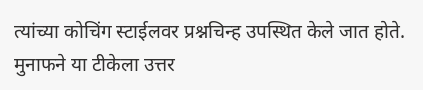त्यांच्या कोचिंग स्टाईलवर प्रश्नचिन्ह उपस्थित केले जात होते. मुनाफने या टीकेला उत्तर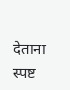देताना स्पष्ट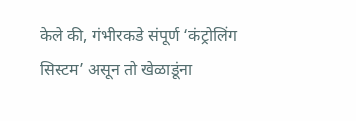केले की, गंभीरकडे संपूर्ण ‘कंट्रोलिंग सिस्टम’ असून तो खेळाडूंना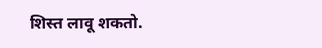शिस्त लावू शकतो.